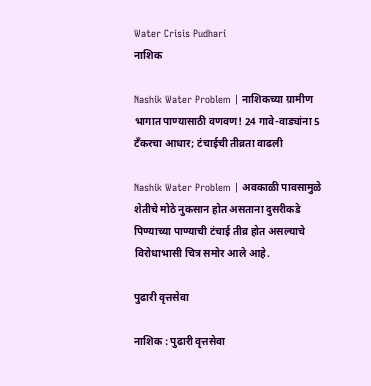Water Crisis Pudhari
नाशिक

Nashik Water Problem | नाशिकच्या ग्रामीण भागात पाण्यासाठी वणवण! 24 गावे-वाड्यांना 5 टँकरचा आधार; टंचाईची तीव्रता वाढली

Nashik Water Problem | अवकाळी पावसामुळे शेतीचे मोठे नुकसान होत असताना दुसरीकडे पिण्याच्या पाण्याची टंचाई तीव्र होत असल्याचे विरोधाभासी चित्र समोर आले आहे.

पुढारी वृत्तसेवा

नाशिक : पुढारी वृत्तसेवा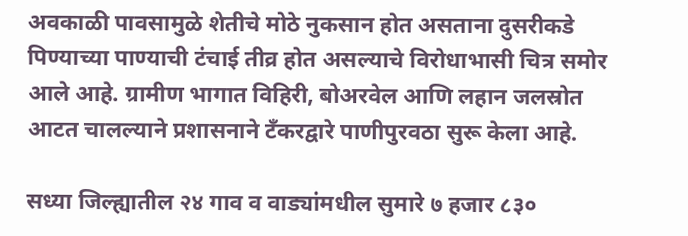अवकाळी पावसामुळे शेतीचे मोठे नुकसान होत असताना दुसरीकडे पिण्याच्या पाण्याची टंचाई तीव्र होत असल्याचे विरोधाभासी चित्र समोर आले आहे. ग्रामीण भागात विहिरी, बोअरवेल आणि लहान जलस्रोत आटत चालल्याने प्रशासनाने टँकरद्वारे पाणीपुरवठा सुरू केला आहे.

सध्या जिल्ह्यातील २४ गाव व वाड्यांमधील सुमारे ७ हजार ८३०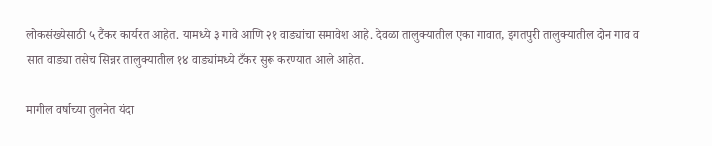लोकसंख्येसाठी ५ टैंकर कार्यरत आहेत. यामध्ये ३ गावे आणि २१ वाड्यांचा समावेश आहे. देवळा तालुक्यातील एका गावात, इगतपुरी तालुक्यातील दोन गाव व सात वाड्या तसेच सिन्नर तालुक्यातील १४ वाड्यांमध्ये टँकर सुरू करण्यात आले आहेत.

मागील वर्षाच्या तुलनेत यंदा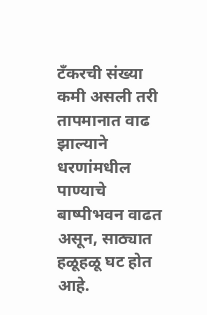टँकरची संख्या कमी असली तरी तापमानात वाढ झाल्याने धरणांमधील पाण्याचे बाष्पीभवन वाढत असून, साठ्यात हळूहळू घट होत आहे.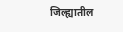जिल्ह्यातील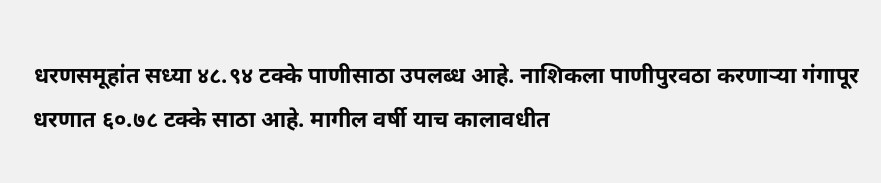धरणसमूहांत सध्या ४८.९४ टक्के पाणीसाठा उपलब्ध आहे. नाशिकला पाणीपुरवठा करणाऱ्या गंगापूर धरणात ६०.७८ टक्के साठा आहे. मागील वर्षी याच कालावधीत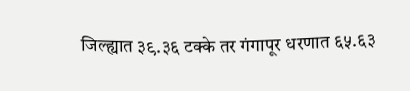जिल्ह्यात ३९.३६ टक्के तर गंगापूर धरणात ६५.६३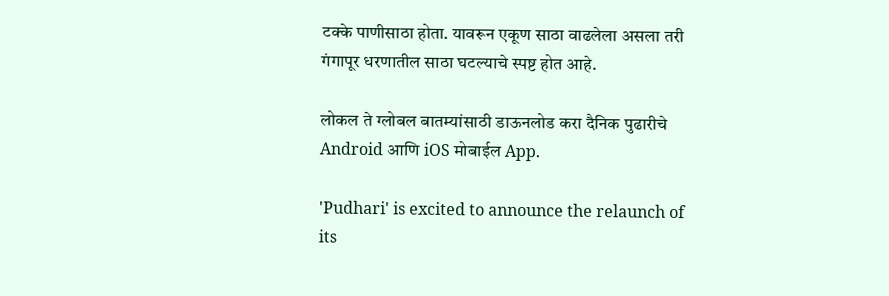टक्के पाणीसाठा होता. यावरून एकूण साठा वाढलेला असला तरी गंगापूर धरणातील साठा घटल्याचे स्पष्ट होत आहे.

लोकल ते ग्लोबल बातम्यांसाठी डाऊनलोड करा दैनिक पुढारीचे Android आणि iOS मोबाईल App.

'Pudhari' is excited to announce the relaunch of its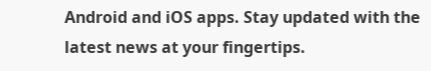Android and iOS apps. Stay updated with the latest news at your fingertips.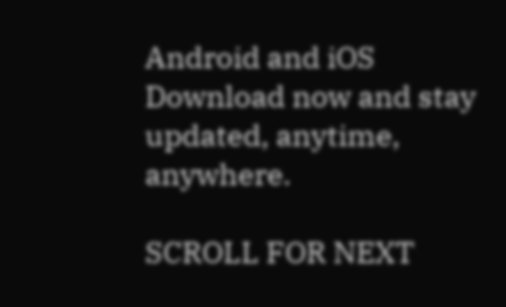Android and iOS Download now and stay updated, anytime, anywhere.

SCROLL FOR NEXT